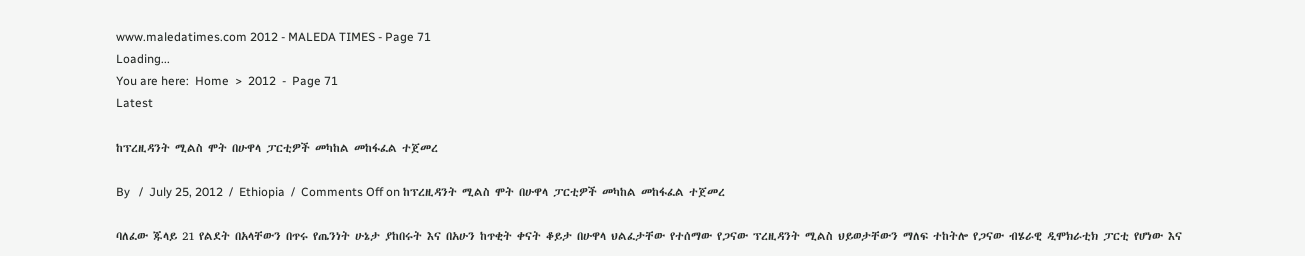www.maledatimes.com 2012 - MALEDA TIMES - Page 71
Loading...
You are here:  Home  >  2012  -  Page 71
Latest

ከፕረዚዳንት ሚልስ ሞት በሁዋላ ፓርቲዎች መካከል መከፋፈል ተጀመረ

By   /  July 25, 2012  /  Ethiopia  /  Comments Off on ከፕረዚዳንት ሚልስ ሞት በሁዋላ ፓርቲዎች መካከል መከፋፈል ተጀመረ

ባለፈው ጁላይ 21 የልደት በአላቸውን በጥሩ የጤንነት ሁኔታ ያከበሩት እና በአሁን ከጥቂት ቀናት ቆይታ በሁዋላ ህልፈታቸው የተሰማው የጋናው ፕረዚዳንት ሚልስ ህይወታቸውን ማለፍ ተከትሎ የጋናው ብሄራዊ ዲሞክራቲክ ፓርቲ የሆነው እና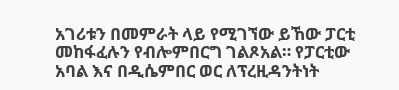አገሪቱን በመምራት ላይ የሚገኘው ይኸው ፓርቲ መከፋፈሉን የብሎምበርግ ገልጾአል። የፓርቲው አባል እና በዲሴምበር ወር ለፕረዚዳንትነት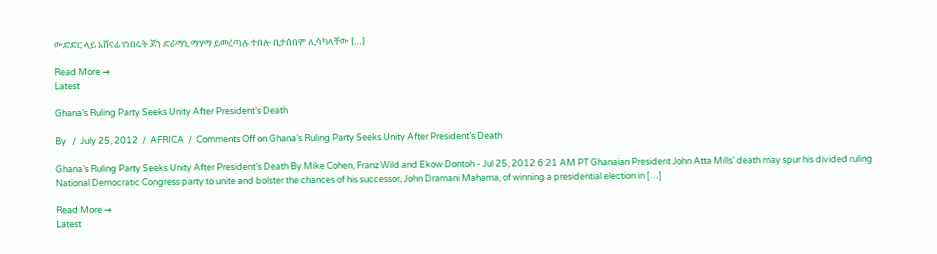ውድድር ላይ አሸናፊ የነበሩት ጆን ድራማኒ ማሃማ ይመረጣሉ ተበሎ ቢታሰበም ሊሳካላቸው […]

Read More →
Latest

Ghana’s Ruling Party Seeks Unity After President’s Death

By   /  July 25, 2012  /  AFRICA  /  Comments Off on Ghana’s Ruling Party Seeks Unity After President’s Death

Ghana’s Ruling Party Seeks Unity After President’s Death By Mike Cohen, Franz Wild and Ekow Dontoh - Jul 25, 2012 6:21 AM PT Ghanaian President John Atta Mills’ death may spur his divided ruling National Democratic Congress party to unite and bolster the chances of his successor, John Dramani Mahama, of winning a presidential election in […]

Read More →
Latest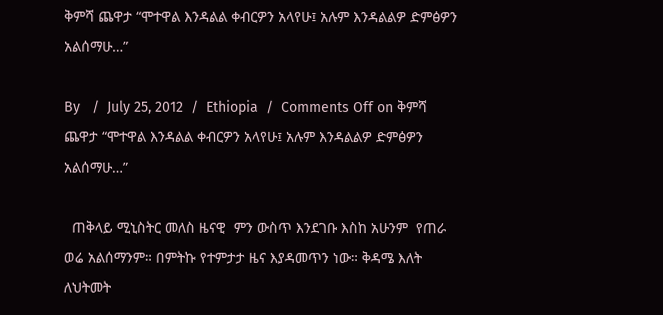ቅምሻ ጨዋታ “ሞተዋል እንዳልል ቀብርዎን አላየሁ፤ አሉም እንዳልልዎ ድምፅዎን አልሰማሁ…”

By   /  July 25, 2012  /  Ethiopia  /  Comments Off on ቅምሻ ጨዋታ “ሞተዋል እንዳልል ቀብርዎን አላየሁ፤ አሉም እንዳልልዎ ድምፅዎን አልሰማሁ…”

  ጠቅላይ ሚኒስትር መለስ ዜናዊ  ምን ውስጥ እንደገቡ እስከ አሁንም  የጠራ ወሬ አልሰማንም። በምትኩ የተምታታ ዜና እያዳመጥን ነው። ቅዳሜ እለት ለህትመት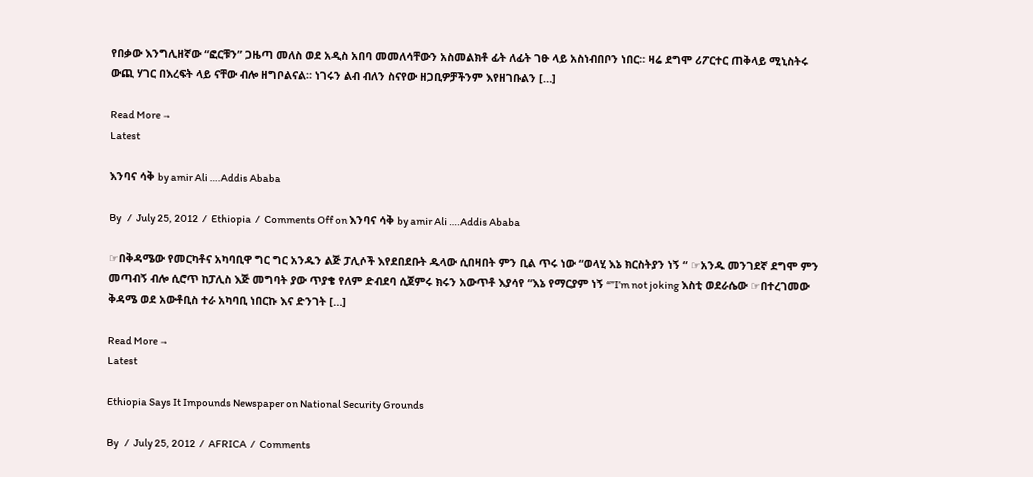የበቃው እንግሊዘኛው “ፎርቹን” ጋዜጣ መለስ ወደ አዲስ አበባ መመለሳቸውን አስመልክቶ ፊት ለፊት ገፁ ላይ አስነብበቦን ነበር። ዛሬ ደግሞ ሪፖርተር ጠቅላይ ሚኒስትሩ ውጪ ሃገር በእረፍት ላይ ናቸው ብሎ ዘግቦልናል። ነገሩን ልብ ብለን ስናየው ዘጋቢዎቻችንም እየዘገቡልን […]

Read More →
Latest

እንባና ሳቅ by amir Ali ….Addis Ababa

By   /  July 25, 2012  /  Ethiopia  /  Comments Off on እንባና ሳቅ by amir Ali ….Addis Ababa

☞በቅዳሜው የመርካቶና አካባቢዋ ግር ግር አንዱን ልጅ ፓሊሶች እየደበደቡት ዱላው ሲበዛበት ምን ቢል ጥሩ ነው “ወላሂ እኔ ክርስትያን ነኝ “ ☞አንዱ መንገደኛ ደግሞ ምን መጣብኝ ብሎ ሲሮጥ ከፓሊስ እጅ መግባት ያው ጥያቄ የለም ድብደባ ሲጀምሩ ክሩን አውጥቶ እያሳየ “እኔ የማርያም ነኝ “”I’m not joking እስቲ ወደራሴው ☞በተረገመው ቅዳሜ ወደ አውቶቢስ ተራ አካባቢ ነበርኩ እና ድንገት […]

Read More →
Latest

Ethiopia Says It Impounds Newspaper on National Security Grounds

By   /  July 25, 2012  /  AFRICA  /  Comments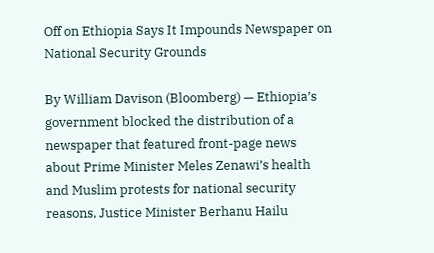Off on Ethiopia Says It Impounds Newspaper on National Security Grounds

By William Davison (Bloomberg) — Ethiopia’s government blocked the distribution of a newspaper that featured front-page news about Prime Minister Meles Zenawi’s health and Muslim protests for national security reasons, Justice Minister Berhanu Hailu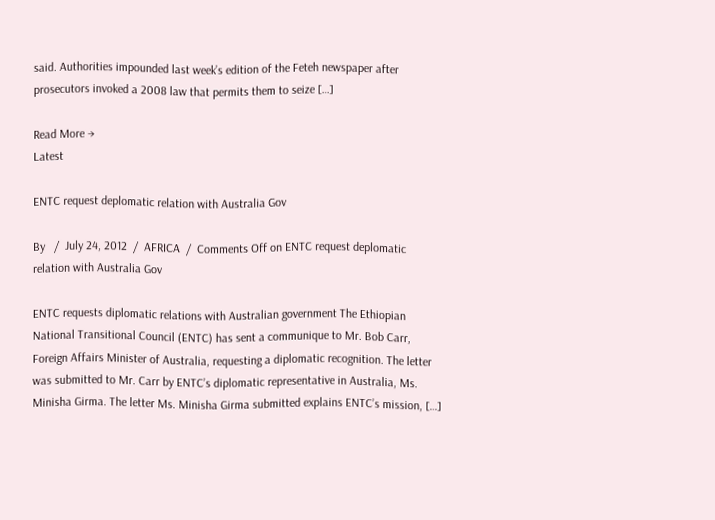said. Authorities impounded last week’s edition of the Feteh newspaper after prosecutors invoked a 2008 law that permits them to seize […]

Read More →
Latest

ENTC request deplomatic relation with Australia Gov

By   /  July 24, 2012  /  AFRICA  /  Comments Off on ENTC request deplomatic relation with Australia Gov

ENTC requests diplomatic relations with Australian government The Ethiopian National Transitional Council (ENTC) has sent a communique to Mr. Bob Carr, Foreign Affairs Minister of Australia, requesting a diplomatic recognition. The letter was submitted to Mr. Carr by ENTC’s diplomatic representative in Australia, Ms. Minisha Girma. The letter Ms. Minisha Girma submitted explains ENTC’s mission, […]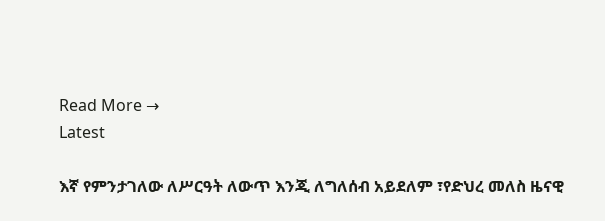Read More →
Latest

እኛ የምንታገለው ለሥርዓት ለውጥ እንጂ ለግለሰብ አይደለም ፣የድህረ መለስ ዜናዊ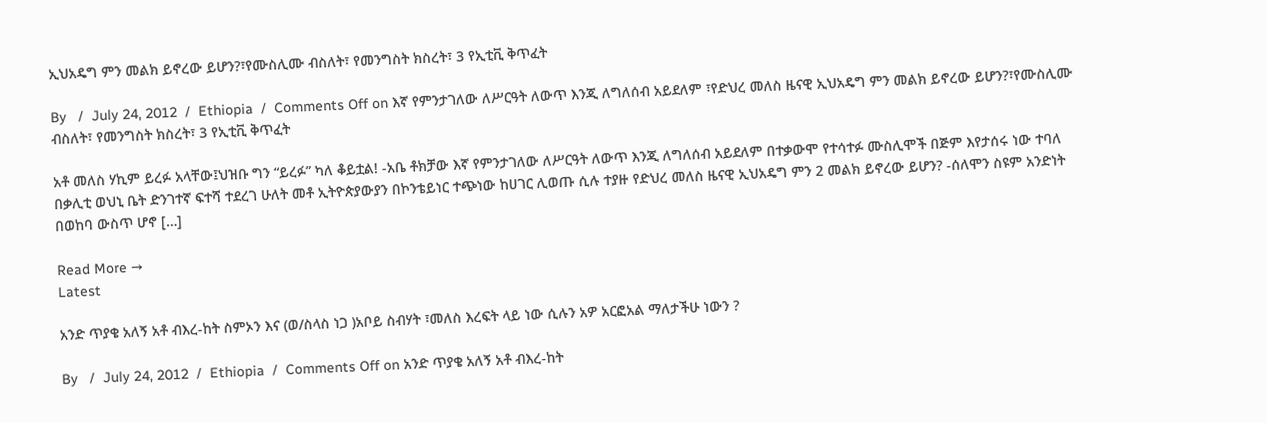ኢህአዴግ ምን መልክ ይኖረው ይሆን?፣የሙስሊሙ ብስለት፣ የመንግስት ክስረት፣ 3 የኢቲቪ ቅጥፈት

By   /  July 24, 2012  /  Ethiopia  /  Comments Off on እኛ የምንታገለው ለሥርዓት ለውጥ እንጂ ለግለሰብ አይደለም ፣የድህረ መለስ ዜናዊ ኢህአዴግ ምን መልክ ይኖረው ይሆን?፣የሙስሊሙ ብስለት፣ የመንግስት ክስረት፣ 3 የኢቲቪ ቅጥፈት

አቶ መለስ ሃኪም ይረፉ አላቸው፤ህዝቡ ግን “ይረፉ” ካለ ቆይቷል! -አቤ ቶክቻው እኛ የምንታገለው ለሥርዓት ለውጥ እንጂ ለግለሰብ አይደለም በተቃውሞ የተሳተፉ ሙስሊሞች በጅም እየታሰሩ ነው ተባለ በቃሊቲ ወህኒ ቤት ድንገተኛ ፍተሻ ተደረገ ሁለት መቶ ኢትዮጵያውያን በኮንቴይነር ተጭነው ከሀገር ሊወጡ ሲሉ ተያዙ የድህረ መለስ ዜናዊ ኢህአዴግ ምን 2 መልክ ይኖረው ይሆን? -ሰለሞን ስዩም አንድነት በወከባ ውስጥ ሆኖ […]

Read More →
Latest

አንድ ጥያቄ አለኝ አቶ ብእረ-ከት ስምኦን እና (ወ/ስላስ ነጋ )አቦይ ስብሃት ፣መለስ እረፍት ላይ ነው ሲሉን አዎ አርፎአል ማለታችሁ ነውን ?

By   /  July 24, 2012  /  Ethiopia  /  Comments Off on አንድ ጥያቄ አለኝ አቶ ብእረ-ከት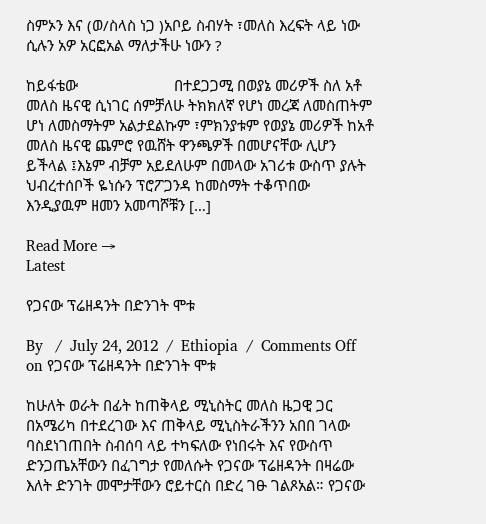ስምኦን እና (ወ/ስላስ ነጋ )አቦይ ስብሃት ፣መለስ እረፍት ላይ ነው ሲሉን አዎ አርፎአል ማለታችሁ ነውን ?

ከይፋቴው                        በተደጋጋሚ በወያኔ መሪዎች ስለ አቶ መለስ ዜናዊ ሲነገር ሰምቻለሁ ትክክለኛ የሆነ መረጃ ለመስጠትም ሆነ ለመስማትም አልታደልኩም ፣ምክንያቱም የወያኔ መሪዎች ከአቶ መለስ ዜናዊ ጨምሮ የዉሸት ዋንጫዎች በመሆናቸው ሊሆን ይችላል ፤እኔም ብቻም አይደለሁም በመላው አገሪቱ ውስጥ ያሉት ህብረተሰቦች ዬነሱን ፕሮፖጋንዳ ከመስማት ተቆጥበው  እንዲያዉም ዘመን አመጣሾቹን […]

Read More →
Latest

የጋናው ፕሬዘዳንት በድንገት ሞቱ

By   /  July 24, 2012  /  Ethiopia  /  Comments Off on የጋናው ፕሬዘዳንት በድንገት ሞቱ

ከሁለት ወራት በፊት ከጠቅላይ ሚኒስትር መለስ ዜጋዊ ጋር በአሜሪካ በተደረገው እና ጠቅላይ ሚኒስትራችንን አበበ ገላው ባስደነገጠበት ስብሰባ ላይ ተካፍለው የነበሩት እና የውስጥ ድንጋጤአቸውን በፈገግታ የመለሱት የጋናው ፕሬዘዳንት በዛሬው እለት ድንገት መሞታቸውን ሮይተርስ በድረ ገፁ ገልጾአል። የጋናው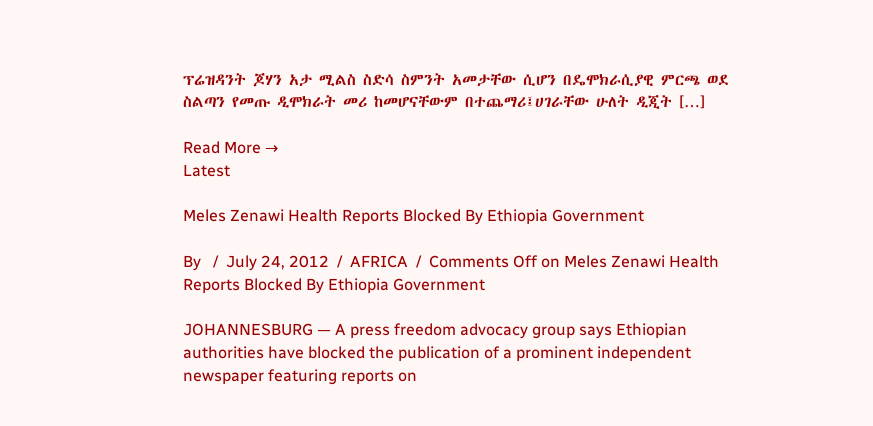ፕሬዝዳንት ጆሃን አታ ሚልስ ስድሳ ስምንት አመታቸው ሲሆን በዴሞክራሲያዊ ምርጫ ወደ ስልጣን የመጡ ዲሞክራት መሪ ከመሆናቸውም በተጨማሪ፤ሀገራቸው ሁለት ዲጂት […]

Read More →
Latest

Meles Zenawi Health Reports Blocked By Ethiopia Government

By   /  July 24, 2012  /  AFRICA  /  Comments Off on Meles Zenawi Health Reports Blocked By Ethiopia Government

JOHANNESBURG — A press freedom advocacy group says Ethiopian authorities have blocked the publication of a prominent independent newspaper featuring reports on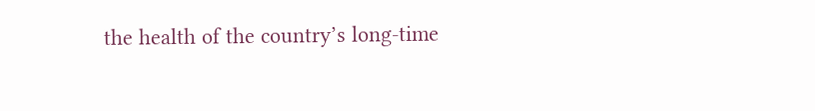the health of the country’s long-time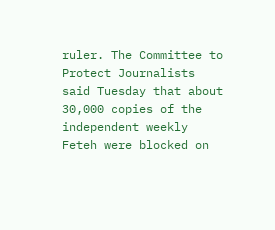ruler. The Committee to Protect Journalists said Tuesday that about 30,000 copies of the independent weekly Feteh were blocked on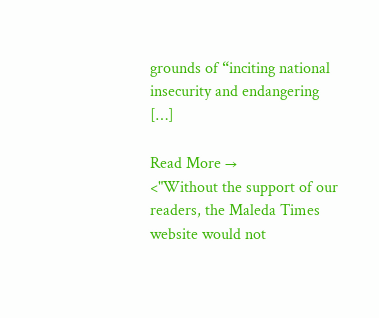grounds of “inciting national insecurity and endangering […]

Read More →
<"Without the support of our readers, the Maleda Times website would not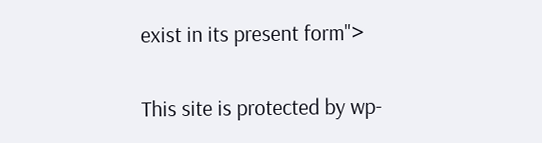exist in its present form">

This site is protected by wp-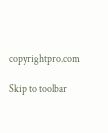copyrightpro.com

Skip to toolbar